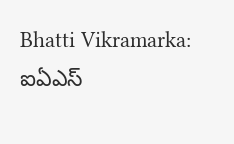Bhatti Vikramarka: ఐఏఎస్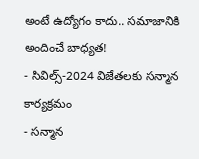అంటే ఉద్యోగం కాదు.. సమాజానికి అందించే బాధ్యత!
- సివిల్స్-2024 విజేతలకు సన్మాన కార్యక్రమం
- సన్మాన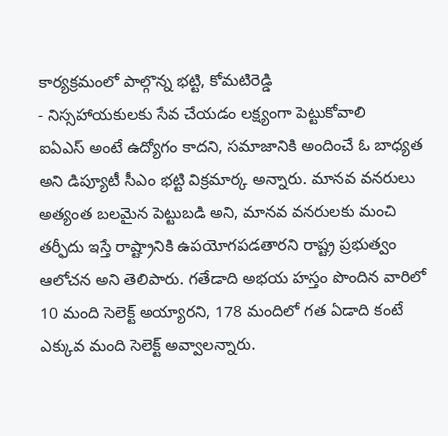కార్యక్రమంలో పాల్గొన్న భట్టి, కోమటిరెడ్డి
- నిస్సహాయకులకు సేవ చేయడం లక్ష్యంగా పెట్టుకోవాలి
ఐఏఎస్ అంటే ఉద్యోగం కాదని, సమాజానికి అందించే ఓ బాధ్యత అని డిప్యూటీ సీఎం భట్టి విక్రమార్క అన్నారు. మానవ వనరులు అత్యంత బలమైన పెట్టుబడి అని, మానవ వనరులకు మంచి తర్ఫీదు ఇస్తే రాష్ట్రానికి ఉపయోగపడతారని రాష్ట్ర ప్రభుత్వం ఆలోచన అని తెలిపారు. గతేడాది అభయ హస్తం పొందిన వారిలో 10 మంది సెలెక్ట్ అయ్యారని, 178 మందిలో గత ఏడాది కంటే ఎక్కువ మంది సెలెక్ట్ అవ్వాలన్నారు.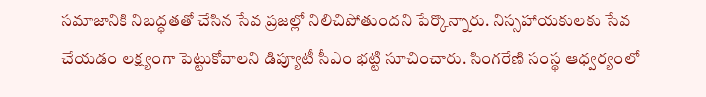సమాజానికి నిబద్ధతతో చేసిన సేవ ప్రజల్లో నిలిచిపోతుందని పేర్కొన్నారు. నిస్సహాయకులకు సేవ చేయడం లక్ష్యంగా పెట్టుకోవాలని డిప్యూటీ సీఎం భట్టి సూచించారు. సింగరేణి సంస్థ ఆధ్వర్యంలో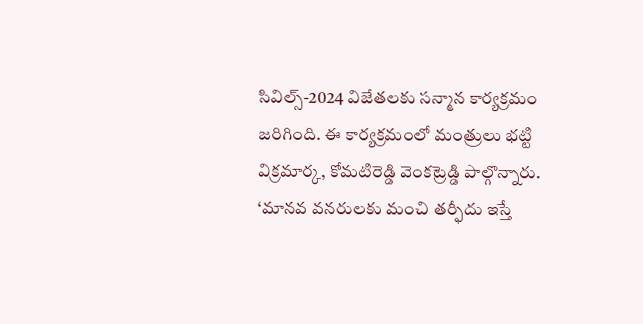సివిల్స్-2024 విజేతలకు సన్మాన కార్యక్రమం జరిగింది. ఈ కార్యక్రమంలో మంత్రులు భట్టి విక్రమార్క, కోమటిరెడ్డి వెంకట్రెడ్డి పాల్గొన్నారు.
‘మానవ వనరులకు మంచి తర్ఫీదు ఇస్తే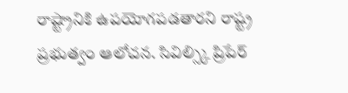రాష్ట్రానికి ఉపయోగపడతారని రాష్ట్ర ప్రభుత్వం ఆలోచన. సివిల్స్కి ప్రిపేర్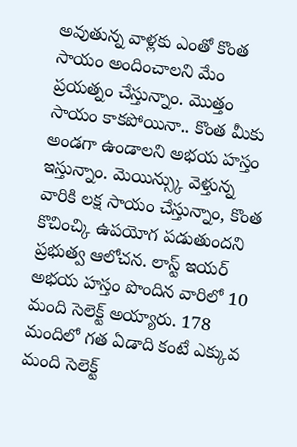అవుతున్న వాళ్లకు ఎంతో కొంత సాయం అందించాలని మేం ప్రయత్నం చేస్తున్నాం. మొత్తం సాయం కాకపోయినా.. కొంత మీకు అండగా ఉండాలని అభయ హస్తం ఇస్తున్నాం. మెయిన్స్కు వెళ్తున్న వారికి లక్ష సాయం చేస్తున్నాం, కొంత కొచించ్కి ఉపయోగ పడుతుందని ప్రభుత్వ ఆలోచన. లాస్ట్ ఇయర్ అభయ హస్తం పొందిన వారిలో 10 మంది సెలెక్ట్ అయ్యారు. 178 మందిలో గత ఏడాది కంటే ఎక్కువ మంది సెలెక్ట్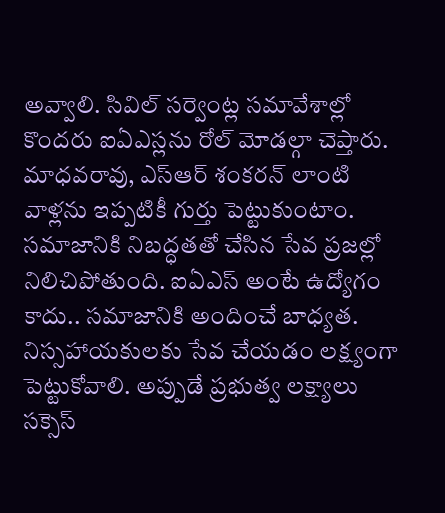అవ్వాలి. సివిల్ సర్వెంట్ల సమావేశాల్లో కొందరు ఐఏఎస్లను రోల్ మోడల్గా చెప్తారు. మాధవరావు, ఎస్ఆర్ శంకరన్ లాంటి వాళ్లను ఇప్పటికీ గుర్తు పెట్టుకుంటాం. సమాజానికి నిబద్ధతతో చేసిన సేవ ప్రజల్లో నిలిచిపోతుంది. ఐఏఎస్ అంటే ఉద్యోగం కాదు.. సమాజానికి అందించే బాధ్యత. నిస్సహాయకులకు సేవ చేయడం లక్ష్యంగా పెట్టుకోవాలి. అప్పుడే ప్రభుత్వ లక్ష్యాలు సక్సెస్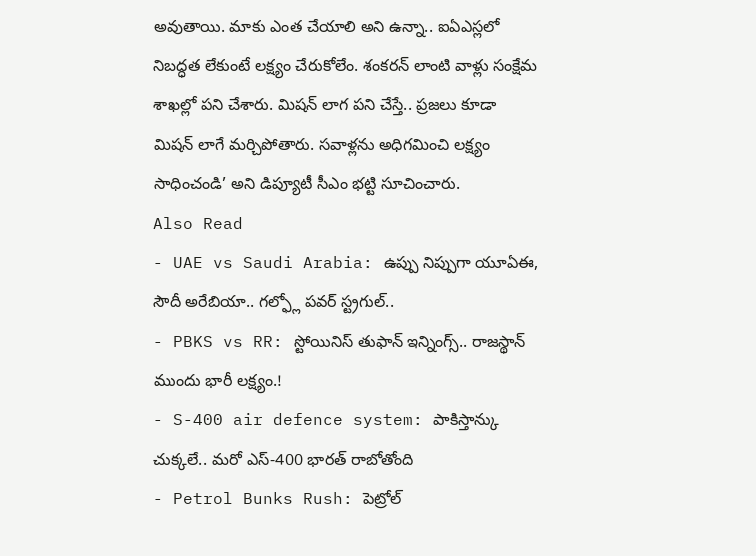అవుతాయి. మాకు ఎంత చేయాలి అని ఉన్నా.. ఐఏఎస్లలో నిబద్ధత లేకుంటే లక్ష్యం చేరుకోలేం. శంకరన్ లాంటి వాళ్లు సంక్షేమ శాఖల్లో పని చేశారు. మిషన్ లాగ పని చేస్తే.. ప్రజలు కూడా మిషన్ లాగే మర్చిపోతారు. సవాళ్లను అధిగమించి లక్ష్యం సాధించండి’ అని డిప్యూటీ సీఎం భట్టి సూచించారు.
Also Read
- UAE vs Saudi Arabia: ఉప్పు నిప్పుగా యూఏఈ, సౌదీ అరేబియా.. గల్ఫ్లో పవర్ స్ట్రగుల్..
- PBKS vs RR: స్టోయినిస్ తుఫాన్ ఇన్నింగ్స్.. రాజస్థాన్ ముందు భారీ లక్ష్యం.!
- S-400 air defence system: పాకిస్తాన్కు చుక్కలే.. మరో ఎస్-400 భారత్ రాబోతోంది
- Petrol Bunks Rush: పెట్రోల్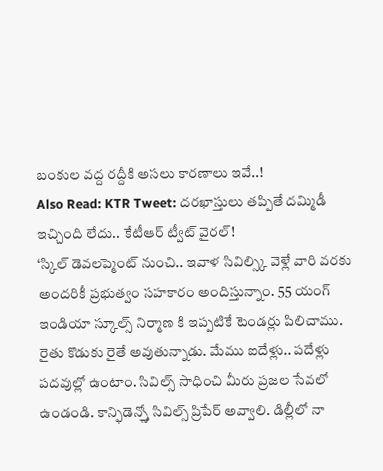బంకుల వద్ద రద్దీకి అసలు కారణాలు ఇవే..!
Also Read: KTR Tweet: దరఖాస్తులు తప్పితే దమ్మిడీ ఇచ్చింది లేదు.. కేటీఆర్ ట్వీట్ వైరల్!
‘స్కిల్ డెవలప్మెంట్ నుంచి.. ఇవాళ సివిల్స్కి వెళ్లే వారి వరకు అందరికీ ప్రభుత్వం సహకారం అందిస్తున్నాం. 55 యంగ్ ఇండియా స్కూల్స్ నిర్మాణ కి ఇప్పటికే టెండర్లు పిలిచాము. రైతు కొడుకు రైతే అవుతున్నాడు. మేము ఐదేళ్లు.. పదేళ్లు పదవుల్లో ఉంటాం. సివిల్స్ సాధించి మీరు ప్రజల సేవలో ఉండండి. కాన్ఫిడెన్స్తో సివిల్స్ ప్రిపేర్ అవ్వాలి. డిల్లీలో నా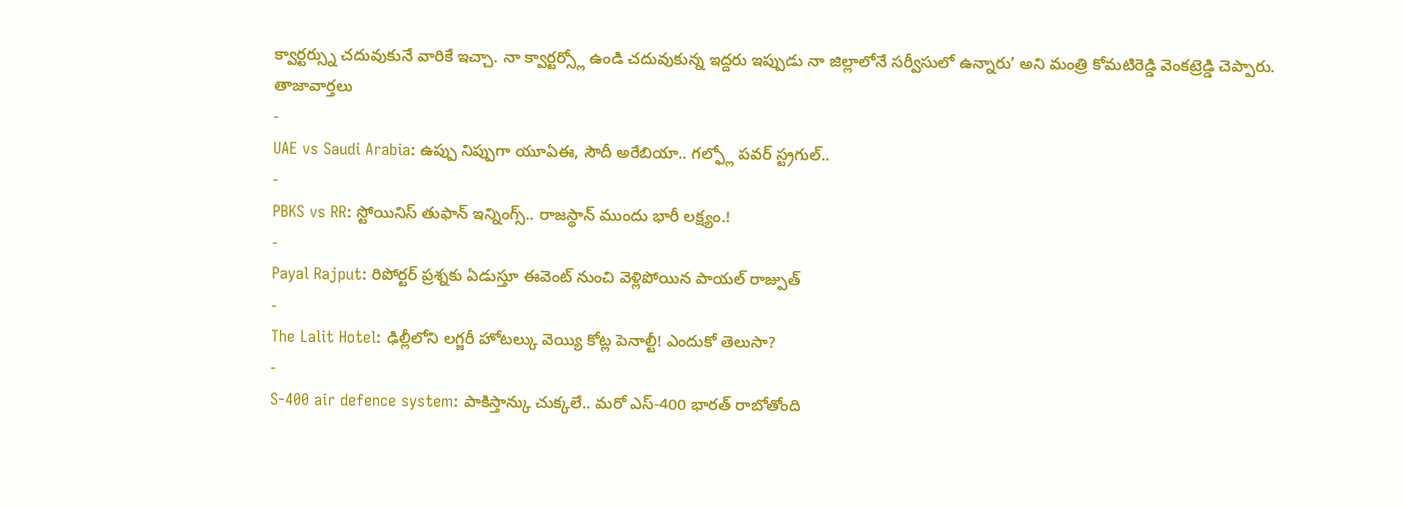క్వార్టర్స్ను చదువుకునే వారికే ఇచ్చా. నా క్వార్టర్స్లో ఉండి చదువుకున్న ఇద్దరు ఇప్పుడు నా జిల్లాలోనే సర్వీసులో ఉన్నారు’ అని మంత్రి కోమటిరెడ్డి వెంకట్రెడ్డి చెప్పారు.
తాజావార్తలు
-
UAE vs Saudi Arabia: ఉప్పు నిప్పుగా యూఏఈ, సౌదీ అరేబియా.. గల్ఫ్లో పవర్ స్ట్రగుల్..
-
PBKS vs RR: స్టోయినిస్ తుఫాన్ ఇన్నింగ్స్.. రాజస్థాన్ ముందు భారీ లక్ష్యం.!
-
Payal Rajput: రిపోర్టర్ ప్రశ్నకు ఏడుస్తూ ఈవెంట్ నుంచి వెళ్లిపోయిన పాయల్ రాజ్పుత్
-
The Lalit Hotel: ఢిల్లీలోని లగ్జరీ హోటల్కు వెయ్యి కోట్ల పెనాల్టీ! ఎందుకో తెలుసా?
-
S-400 air defence system: పాకిస్తాన్కు చుక్కలే.. మరో ఎస్-400 భారత్ రాబోతోంది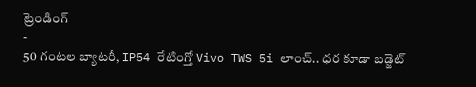ట్రెండింగ్
-
50 గంటల బ్యాటరీ, IP54 రేటింగ్తో Vivo TWS 5i లాంచ్.. ధర కూడా బడ్జెట్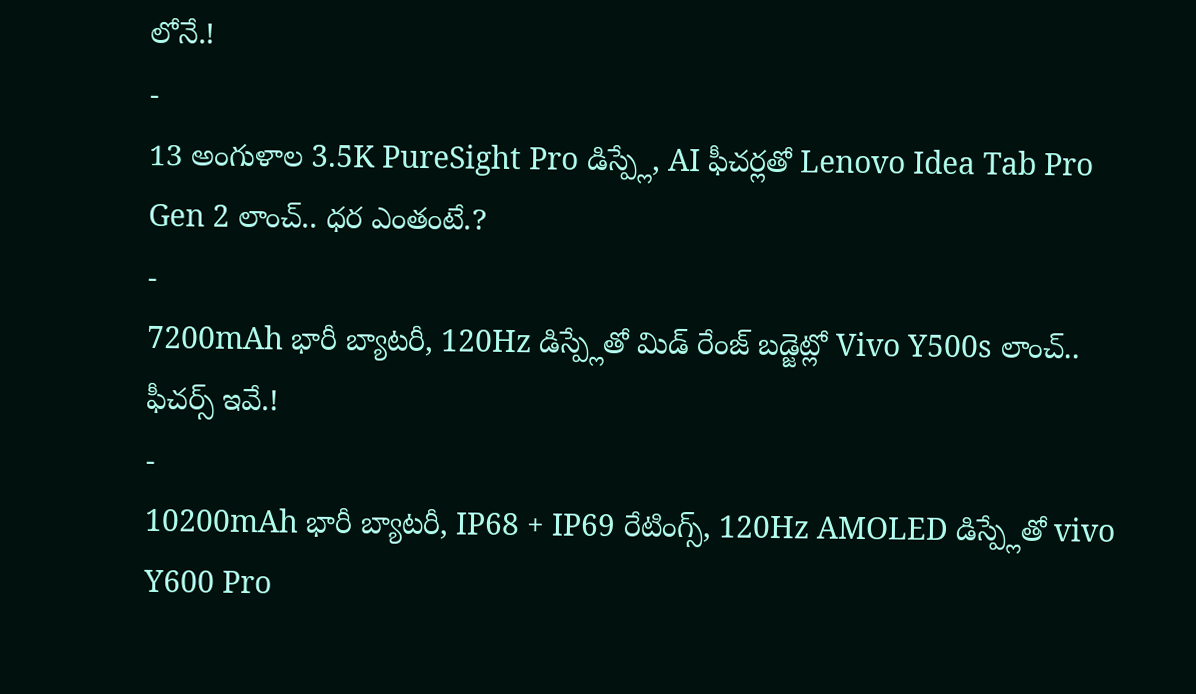లోనే.!
-
13 అంగుళాల 3.5K PureSight Pro డిస్ప్లే, AI ఫీచర్లతో Lenovo Idea Tab Pro Gen 2 లాంచ్.. ధర ఎంతంటే.?
-
7200mAh భారీ బ్యాటరీ, 120Hz డిస్ప్లేతో మిడ్ రేంజ్ బడ్జెట్లో Vivo Y500s లాంచ్.. ఫీచర్స్ ఇవే.!
-
10200mAh భారీ బ్యాటరీ, IP68 + IP69 రేటింగ్స్, 120Hz AMOLED డిస్ప్లేతో vivo Y600 Pro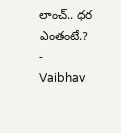లాంచ్.. ధర ఎంతంటే.?
-
Vaibhav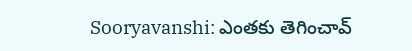Sooryavanshi: ఎంతకు తెగించావ్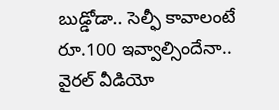బుడ్డోడా.. సెల్ఫీ కావాలంటే రూ.100 ఇవ్వాల్సిందేనా.. వైరల్ వీడియో